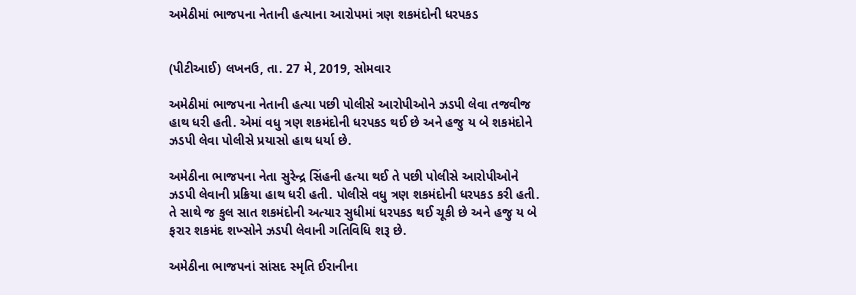અમેઠીમાં ભાજપના નેતાની હત્યાના આરોપમાં ત્રણ શકમંદોની ધરપકડ


(પીટીઆઈ) લખનઉ, તા. 27 મે, 2019, સોમવાર

અમેઠીમાં ભાજપના નેતાની હત્યા પછી પોલીસે આરોપીઓને ઝડપી લેવા તજવીજ હાથ ધરી હતી. એમાં વધુ ત્રણ શકમંદોની ધરપકડ થઈ છે અને હજુ ય બે શકમંદોને ઝડપી લેવા પોલીસે પ્રયાસો હાથ ધર્યા છે.

અમેઠીના ભાજપના નેતા સુરેન્દ્ર સિંહની હત્યા થઈ તે પછી પોલીસે આરોપીઓને ઝડપી લેવાની પ્રક્રિયા હાથ ધરી હતી. પોલીસે વધુ ત્રણ શકમંદોની ધરપકડ કરી હતી. તે સાથે જ કુલ સાત શકમંદોની અત્યાર સુધીમાં ધરપકડ થઈ ચૂકી છે અને હજુ ય બે ફરાર શકમંદ શખ્સોને ઝડપી લેવાની ગતિવિધિ શરૂ છે.

અમેઠીના ભાજપનાં સાંસદ સ્મૃતિ ઈરાનીના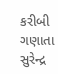કરીબી ગણાતા સુરેન્દ્ર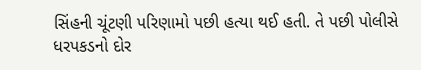સિંહની ચૂંટણી પરિણામો પછી હત્યા થઈ હતી. તે પછી પોલીસે ધરપકડનો દોર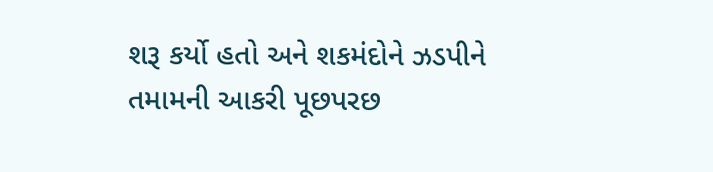શરૂ કર્યો હતો અને શકમંદોને ઝડપીને તમામની આકરી પૂછપરછ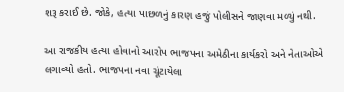શરૂ કરાઈ છે. જોકે, હત્યા પાછળનું કારણ હજું પોલીસને જાણવા મળ્યું નથી.

આ રાજકીય હત્યા હોવાનો આરોપ ભાજપના અમેઠીના કાર્યકરો અને નેતાઓએ લગાવ્યો હતો. ભાજપના નવા ચૂંટાયેલા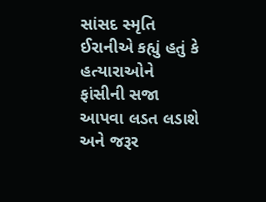સાંસદ સ્મૃતિ ઈરાનીએ કહ્યું હતું કે હત્યારાઓને ફાંસીની સજા આપવા લડત લડાશે અને જરૂર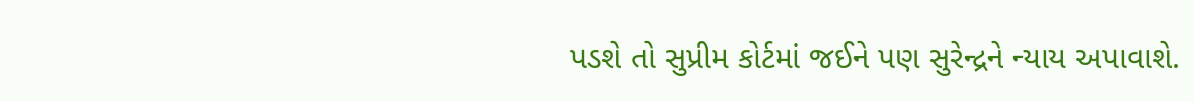પડશે તો સુપ્રીમ કોર્ટમાં જઈને પણ સુરેન્દ્રને ન્યાય અપાવાશે.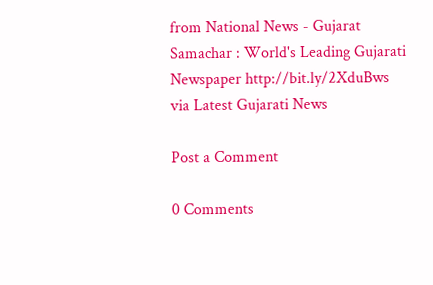from National News - Gujarat Samachar : World's Leading Gujarati Newspaper http://bit.ly/2XduBws
via Latest Gujarati News

Post a Comment

0 Comments